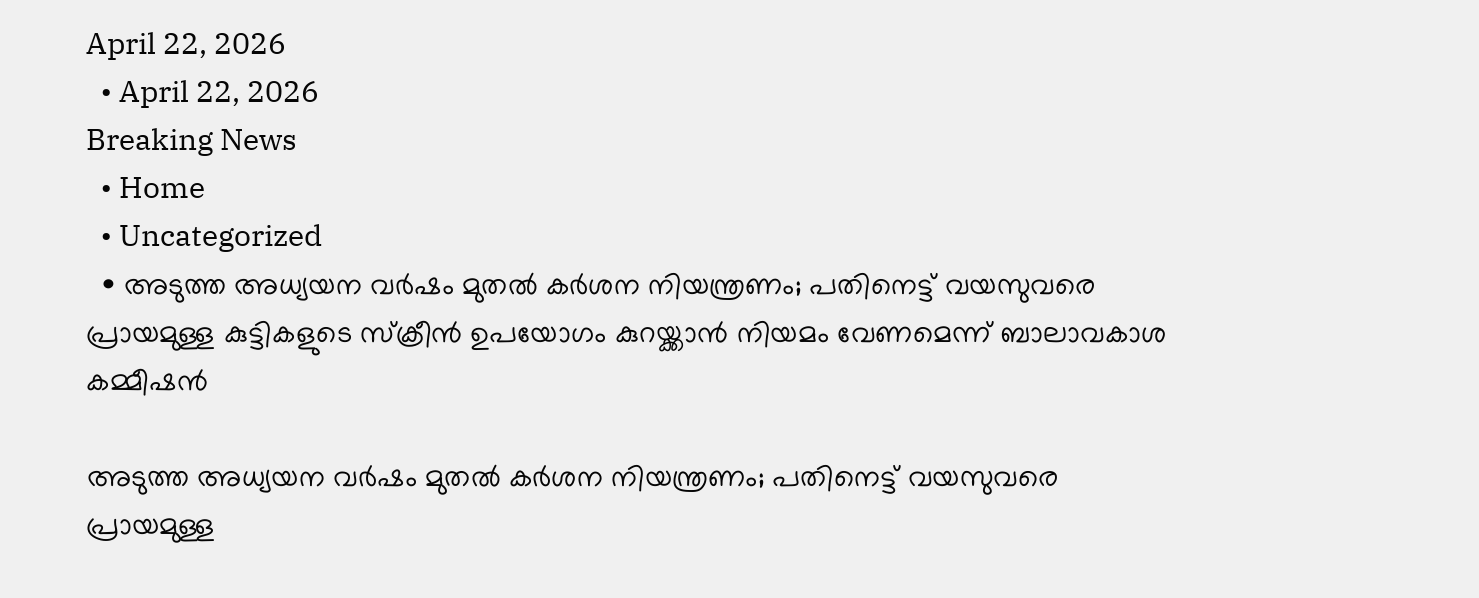April 22, 2026
  • April 22, 2026
Breaking News
  • Home
  • Uncategorized
  • അടുത്ത അധ്യയന വര്‍ഷം മുതല്‍ കര്‍ശന നിയന്ത്രണം; പതിനെട്ട് വയസുവരെ പ്രായമുള്ള കുട്ടികളുടെ സ്ക്രീൻ ഉപയോഗം കുറയ്ക്കാൻ നിയമം വേണമെന്ന് ബാലാവകാശ കമ്മീഷൻ

അടുത്ത അധ്യയന വര്‍ഷം മുതല്‍ കര്‍ശന നിയന്ത്രണം; പതിനെട്ട് വയസുവരെ പ്രായമുള്ള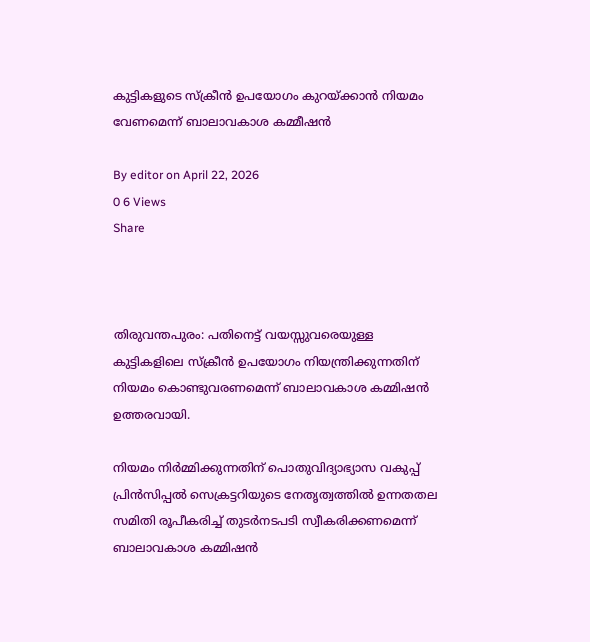കുട്ടികളുടെ സ്ക്രീൻ ഉപയോഗം കുറയ്ക്കാൻ നിയമം വേണമെന്ന് ബാലാവകാശ കമ്മീഷൻ

By editor on April 22, 2026
0 6 Views
Share



തിരുവന്തപുരം: പതിനെട്ട് വയസ്സുവരെയുള്ള കുട്ടികളിലെ സ്ക്രീൻ ഉപയോഗം നിയന്ത്രിക്കുന്നതിന് നിയമം കൊണ്ടുവരണമെന്ന് ബാലാവകാശ കമ്മിഷൻ ഉത്തരവായി.

നിയമം നിർമ്മിക്കുന്നതിന് പൊതുവിദ്യാഭ്യാസ വകുപ്പ് പ്രിൻസിപ്പല്‍ സെക്രട്ടറിയുടെ നേതൃത്വത്തില്‍ ഉന്നതതല സമിതി രൂപീകരിച്ച്‌ തുടർനടപടി സ്വീകരിക്കണമെന്ന് ബാലാവകാശ കമ്മിഷൻ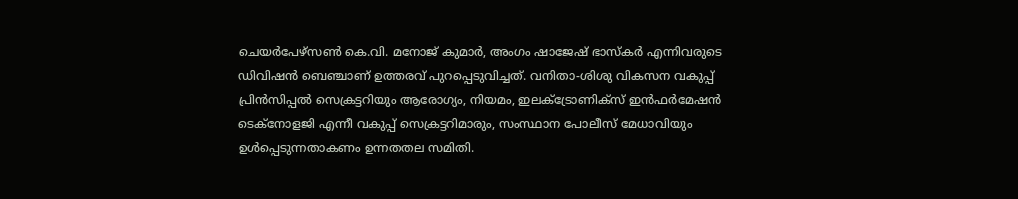ചെയർപേഴ്സണ്‍ കെ.വി. മനോജ്‌ കുമാർ, അംഗം ഷാജേഷ് ഭാസ്‌കർ എന്നിവരുടെ ഡിവിഷൻ ബെഞ്ചാണ് ഉത്തരവ് പുറപ്പെടുവിച്ചത്. വനിതാ-ശിശു വികസന വകുപ്പ് പ്രിൻസിപ്പല്‍ സെക്രട്ടറിയും ആരോഗ്യം, നിയമം, ഇലക്‌ട്രോണിക്സ് ഇൻഫർമേഷൻ ടെക്നോളജി എന്നീ വകുപ്പ് സെക്രട്ടറിമാരും, സംസ്ഥാന പോലീസ് മേധാവിയും ഉള്‍പ്പെടുന്നതാകണം ഉന്നതതല സമിതി.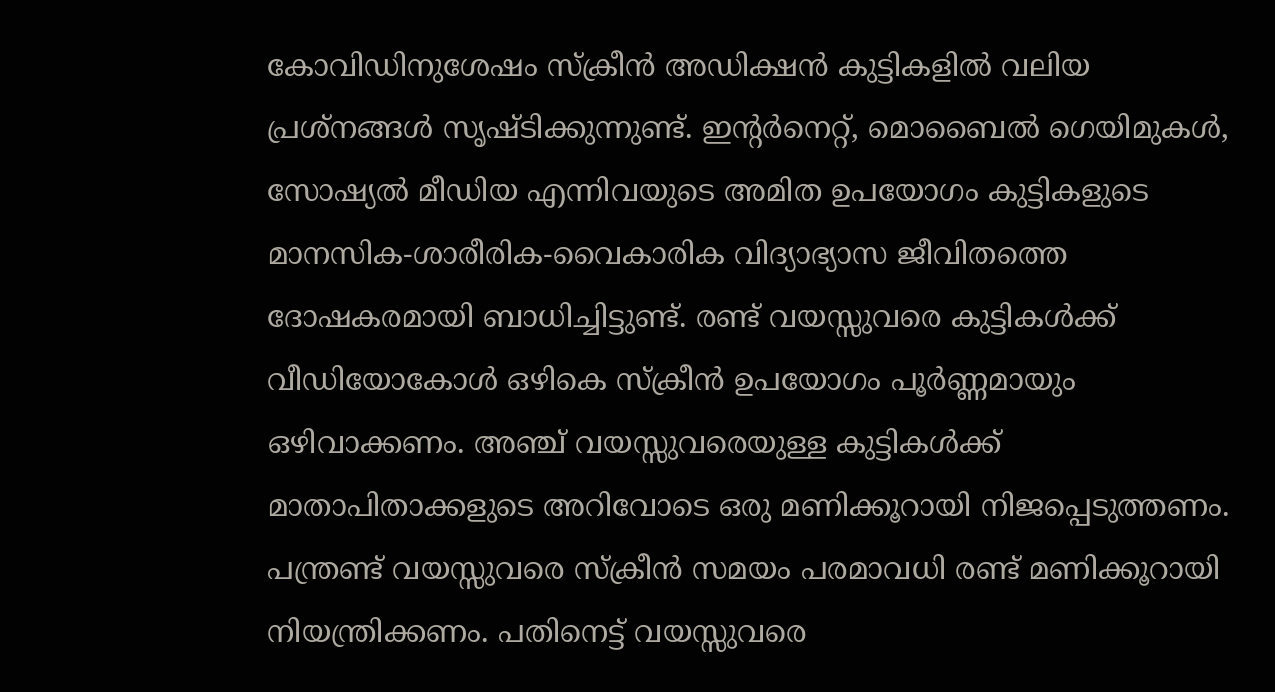കോവിഡിനുശേഷം സ്ക്രീൻ അഡിക്ഷൻ കുട്ടികളില്‍ വലിയ പ്രശ്നങ്ങള്‍ സൃഷ്ടിക്കുന്നുണ്ട്. ഇന്റർനെറ്റ്, മൊബൈല്‍ ഗെയിമുകള്‍, സോഷ്യല്‍ മീഡിയ എന്നിവയുടെ അമിത ഉപയോഗം കുട്ടികളുടെ മാനസിക-ശാരീരിക-വൈകാരിക വിദ്യാഭ്യാസ ജീവിതത്തെ ദോഷകരമായി ബാധിച്ചിട്ടുണ്ട്. രണ്ട് വയസ്സുവരെ കുട്ടികള്‍ക്ക് വീഡിയോകോള്‍ ഒഴികെ സ്ക്രീൻ ഉപയോഗം പൂർണ്ണമായും ഒഴിവാക്കണം. അഞ്ച് വയസ്സുവരെയുള്ള കുട്ടികള്‍ക്ക് മാതാപിതാക്കളുടെ അറിവോടെ ഒരു മണിക്കൂറായി നിജപ്പെടുത്തണം. പന്ത്രണ്ട് വയസ്സുവരെ സ്ക്രീൻ സമയം പരമാവധി രണ്ട് മണിക്കൂറായി നിയന്ത്രിക്കണം. പതിനെട്ട് വയസ്സുവരെ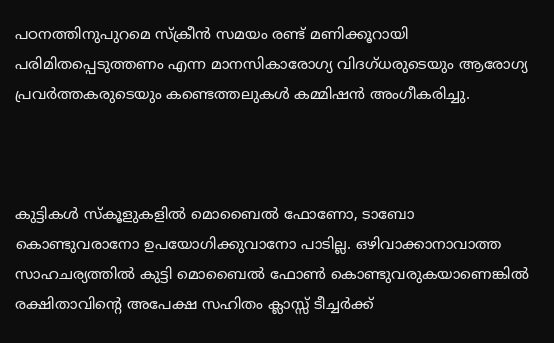പഠനത്തിനുപുറമെ സ്ക്രീൻ സമയം രണ്ട് മണിക്കൂറായി പരിമിതപ്പെടുത്തണം എന്ന മാനസികാരോഗ്യ വിദഗ്ധരുടെയും ആരോഗ്യ പ്രവർത്തകരുടെയും കണ്ടെത്തലുകള്‍ കമ്മിഷൻ അംഗീകരിച്ചു.



കുട്ടികള്‍ സ്കൂളുകളില്‍ മൊബൈല്‍ ഫോണോ, ടാബോ കൊണ്ടുവരാനോ ഉപയോഗിക്കുവാനോ പാടില്ല. ഒഴിവാക്കാനാവാത്ത സാഹചര്യത്തില്‍ കുട്ടി മൊബൈല്‍ ഫോണ്‍ കൊണ്ടുവരുകയാണെങ്കില്‍ രക്ഷിതാവിന്റെ അപേക്ഷ സഹിതം ക്ലാസ്സ് ടീച്ചർക്ക്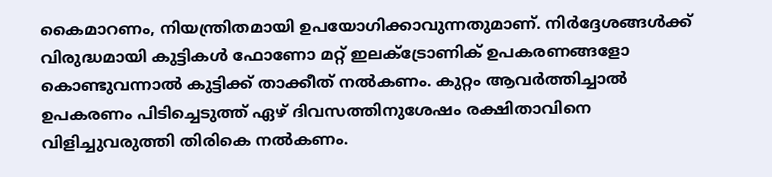കൈമാറണം, നിയന്ത്രിതമായി ഉപയോഗിക്കാവുന്നതുമാണ്. നിർദ്ദേശങ്ങള്‍ക്ക് വിരുദ്ധമായി കുട്ടികള്‍ ഫോണോ മറ്റ് ഇലക്‌ട്രോണിക് ഉപകരണങ്ങളോ കൊണ്ടുവന്നാല്‍ കുട്ടിക്ക് താക്കീത് നല്‍കണം. കുറ്റം ആവർത്തിച്ചാല്‍ ഉപകരണം പിടിച്ചെടുത്ത് ഏഴ് ദിവസത്തിനുശേഷം രക്ഷിതാവിനെ വിളിച്ചുവരുത്തി തിരികെ നല്‍കണം.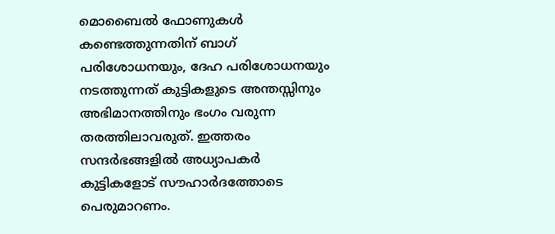മൊബൈല്‍ ഫോണുകള്‍ കണ്ടെത്തുന്നതിന് ബാഗ് പരിശോധനയും, ദേഹ പരിശോധനയും നടത്തുന്നത് കുട്ടികളുടെ അന്തസ്സിനും അഭിമാനത്തിനും ഭംഗം വരുന്ന തരത്തിലാവരുത്. ഇത്തരം സന്ദർഭങ്ങളില്‍ അധ്യാപകർ കുട്ടികളോട് സൗഹാർദത്തോടെ പെരുമാറണം.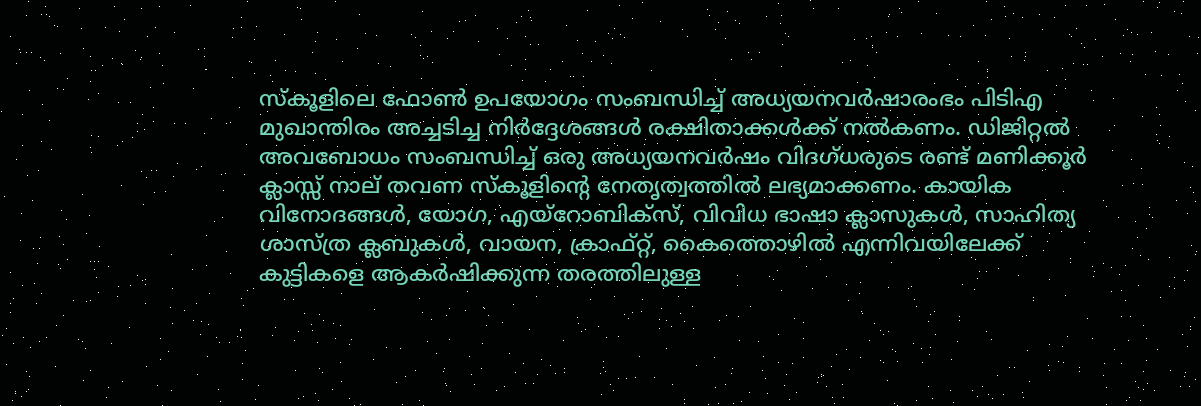സ്കൂളിലെ ഫോണ്‍ ഉപയോഗം സംബന്ധിച്ച്‌ അധ്യയനവർഷാരംഭം പിടിഎ മുഖാന്തിരം അച്ചടിച്ച നിർദ്ദേശങ്ങള്‍ രക്ഷിതാക്കള്‍ക്ക് നല്‍കണം. ഡിജിറ്റല്‍ അവബോധം സംബന്ധിച്ച്‌ ഒരു അധ്യയനവർഷം വിദഗ്ധരുടെ രണ്ട് മണിക്കൂർ ക്ലാസ്സ് നാല് തവണ സ്കൂളിന്റെ നേതൃത്വത്തില്‍ ലഭ്യമാക്കണം. കായിക വിനോദങ്ങള്‍, യോഗ, എയ്റോബിക്സ്, വിവിധ ഭാഷാ ക്ലാസുകള്‍, സാഹിത്യ ശാസ്ത്ര ക്ലബുകള്‍, വായന, ക്രാഫ്റ്റ്, കൈത്തൊഴില്‍ എന്നിവയിലേക്ക് കുട്ടികളെ ആകർഷിക്കുന്ന തരത്തിലുള്ള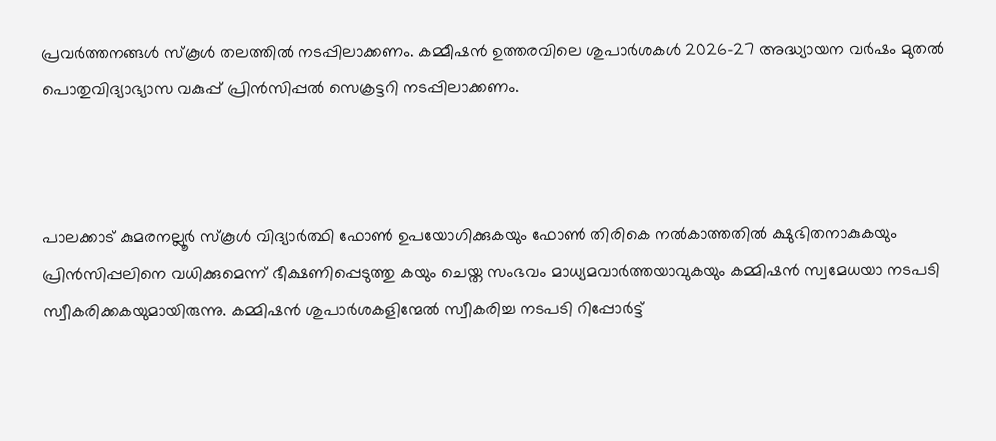പ്രവർത്തനങ്ങള്‍ സ്കൂള്‍ തലത്തില്‍ നടപ്പിലാക്കണം. കമ്മീഷൻ ഉത്തരവിലെ ശുപാർശകള്‍ 2026-27 അദ്ധ്യായന വർഷം മുതല്‍ പൊതുവിദ്യാഭ്യാസ വകുപ്പ് പ്രിൻസിപ്പല്‍ സെക്രട്ടറി നടപ്പിലാക്കണം.



പാലക്കാട് കുമരനല്ലൂർ സ്കൂള്‍ വിദ്യാർത്ഥി ഫോണ്‍ ഉപയോഗിക്കുകയും ഫോണ്‍ തിരികെ നല്‍കാത്തതില്‍ ക്ഷുഭിതനാകുകയും പ്രിൻസിപ്പലിനെ വധിക്കുമെന്ന് ഭീക്ഷണിപ്പെടുത്തു കയും ചെയ്ത സംഭവം മാധ്യമവാർത്തയാവുകയും കമ്മിഷൻ സ്വമേധയാ നടപടി സ്വീകരിക്കകയുമായിരുന്നു. കമ്മിഷൻ ശുപാർശകളിന്മേല്‍ സ്വീകരിച്ച നടപടി റിപ്പോർട്ട്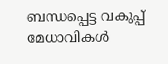ബന്ധപ്പെട്ട വകുപ്പ് മേധാവികള്‍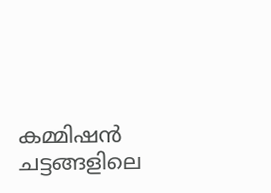കമ്മിഷൻ ചട്ടങ്ങളിലെ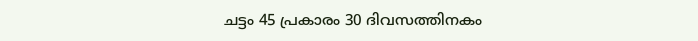ചട്ടം 45 പ്രകാരം 30 ദിവസത്തിനകം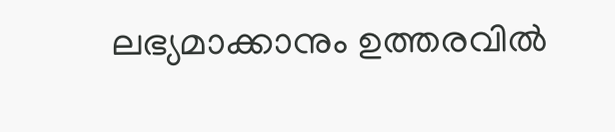ലഭ്യമാക്കാനും ഉത്തരവില്‍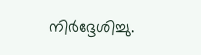നിർദ്ദേശിച്ചു.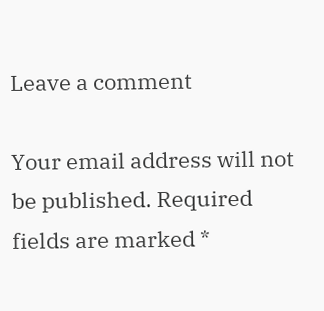Leave a comment

Your email address will not be published. Required fields are marked *